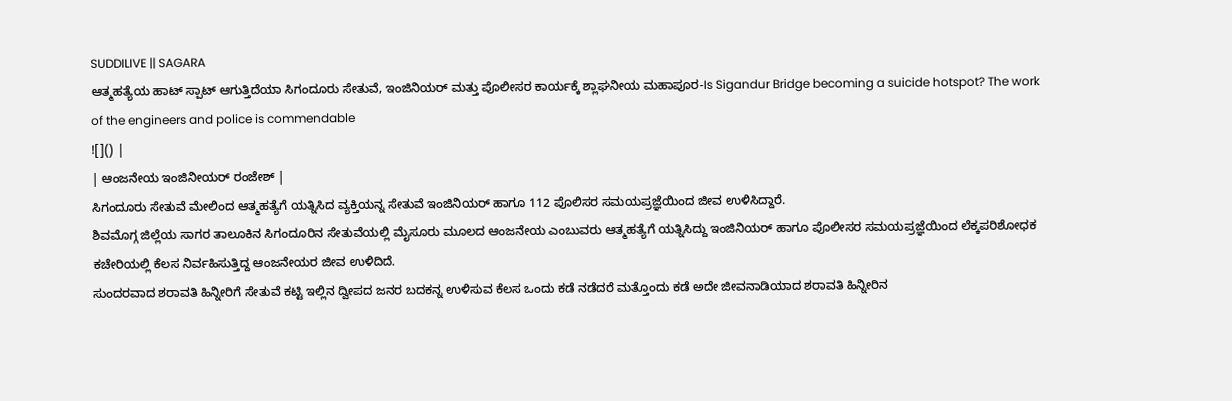SUDDILIVE || SAGARA
ಆತ್ಮಹತ್ಯೆಯ ಹಾಟ್ ಸ್ಪಾಟ್ ಆಗುತ್ತಿದೆಯಾ ಸಿಗಂದೂರು ಸೇತುವೆ, ಇಂಜಿನಿಯರ್ ಮತ್ತು ಪೊಲೀಸರ ಕಾರ್ಯಕ್ಕೆ ಶ್ಲಾಘನೀಯ ಮಹಾಪೂರ-Is Sigandur Bridge becoming a suicide hotspot? The work of the engineers and police is commendable
![]() |
| ಆಂಜನೇಯ ಇಂಜಿನೀಯರ್ ರಂಜೇಶ್ |
ಸಿಗಂದೂರು ಸೇತುವೆ ಮೇಲಿಂದ ಆತ್ಮಹತ್ಯೆಗೆ ಯತ್ನಿಸಿದ ವ್ಯಕ್ತಿಯನ್ನ ಸೇತುವೆ ಇಂಜಿನಿಯರ್ ಹಾಗೂ 112 ಪೊಲಿಸರ ಸಮಯಪ್ರಜ್ಞೆಯಿಂದ ಜೀವ ಉಳಿಸಿದ್ದಾರೆ.
ಶಿವಮೊಗ್ಗ ಜಿಲ್ಲೆಯ ಸಾಗರ ತಾಲೂಕಿನ ಸಿಗಂದೂರಿನ ಸೇತುವೆಯಲ್ಲಿ ಮೈಸೂರು ಮೂಲದ ಆಂಜನೇಯ ಎಂಬುವರು ಆತ್ಮಹತ್ಯೆಗೆ ಯತ್ನಿಸಿದ್ದು ಇಂಜಿನಿಯರ್ ಹಾಗೂ ಪೊಲೀಸರ ಸಮಯಪ್ರಜ್ಞೆಯಿಂದ ಲೆಕ್ಕಪರಿಶೋಧಕ ಕಚೇರಿಯಲ್ಲಿ ಕೆಲಸ ನಿರ್ವಹಿಸುತ್ತಿದ್ದ ಆಂಜನೇಯರ ಜೀವ ಉಳಿದಿದೆ.
ಸುಂದರವಾದ ಶರಾವತಿ ಹಿನ್ನೀರಿಗೆ ಸೇತುವೆ ಕಟ್ಟಿ ಇಲ್ಲಿನ ದ್ವೀಪದ ಜನರ ಬದಕನ್ನ ಉಳಿಸುವ ಕೆಲಸ ಒಂದು ಕಡೆ ನಡೆದರೆ ಮತ್ತೊಂದು ಕಡೆ ಅದೇ ಜೀವನಾಡಿಯಾದ ಶರಾವತಿ ಹಿನ್ನೀರಿನ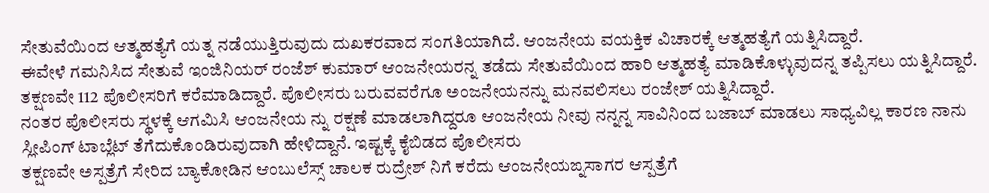ಸೇತುವೆಯಿಂದ ಆತ್ಮಹತ್ಯೆಗೆ ಯತ್ನ ನಡೆಯುತ್ತಿರುವುದು ದುಖಕರವಾದ ಸಂಗತಿಯಾಗಿದೆ. ಆಂಜನೇಯ ವಯಕ್ತಿಕ ವಿಚಾರಕ್ಕೆ ಆತ್ಮಹತ್ಯೆಗೆ ಯತ್ನಿಸಿದ್ದಾರೆ.
ಈವೇಳೆ ಗಮನಿಸಿದ ಸೇತುವೆ ಇಂಜಿನಿಯರ್ ರಂಜೆಶ್ ಕುಮಾರ್ ಆಂಜನೇಯರನ್ನ ತಡೆದು ಸೇತುವೆಯಿಂದ ಹಾರಿ ಆತ್ಮಹತ್ಯೆ ಮಾಡಿಕೊಳ್ಳುವುದನ್ನ ತಪ್ಪಿಸಲು ಯತ್ನಿಸಿದ್ದಾರೆ. ತಕ್ಷಣವೇ 112 ಪೊಲೀಸರಿಗೆ ಕರೆಮಾಡಿದ್ದಾರೆ. ಪೊಲೀಸರು ಬರುವವರೆಗೂ ಅಂಜನೇಯನನ್ನು ಮನವಲಿಸಲು ರಂಜೇಶ್ ಯತ್ನಿಸಿದ್ದಾರೆ.
ನಂತರ ಪೊಲೀಸರು ಸ್ಥಳಕ್ಕೆ ಆಗಮಿಸಿ ಆಂಜನೇಯ ನ್ನು ರಕ್ಷಣೆ ಮಾಡಲಾಗಿದ್ದರೂ ಆಂಜನೇಯ ನೀವು ನನ್ನನ್ನ ಸಾವಿನಿಂದ ಬಜಾಬ್ ಮಾಡಲು ಸಾಧ್ಯವಿಲ್ಲ ಕಾರಣ ನಾನು ಸ್ಲೀಪಿಂಗ್ ಟಾಬ್ಲೆಟ್ ತೆಗೆದುಕೊಂಡಿರುವುದಾಗಿ ಹೇಳಿದ್ದಾನೆ. ಇಷ್ಟಕ್ಕೆ ಕೈಬಿಡದ ಪೊಲೀಸರು
ತಕ್ಷಣವೇ ಅಸ್ಪತ್ರೆಗೆ ಸೇರಿದ ಬ್ಯಾಕೋಡಿನ ಆಂಬುಲೆಸ್ಸ್ ಚಾಲಕ ರುದ್ರೇಶ್ ನಿಗೆ ಕರೆದು ಆಂಜನೇಯಙ್ನಸಾಗರ ಆಸ್ಪತ್ರೆಗೆ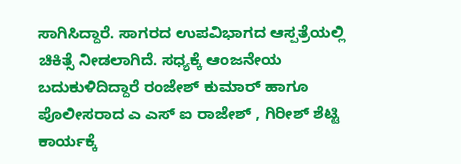ಸಾಗಿಸಿದ್ದಾರೆ. ಸಾಗರದ ಉಪವಿಭಾಗದ ಆಸ್ಪತ್ರೆಯಲ್ಲಿ ಚಿಕಿತ್ಸೆ ನೀಡಲಾಗಿದೆ. ಸಧ್ಯಕ್ಕೆ ಆಂಜನೇಯ ಬದುಕುಳಿದಿದ್ದಾರೆ ರಂಜೇಶ್ ಕುಮಾರ್ ಹಾಗೂ ಪೊಲೀಸರಾದ ಎ ಎಸ್ ಐ ರಾಜೇಶ್ , ಗಿರೀಶ್ ಶೆಟ್ಟಿ ಕಾರ್ಯಕ್ಕೆ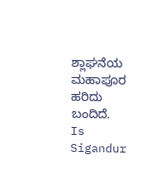ಶ್ಲಾಘನೆಯ ಮಹಾಪೂರ ಹರಿದು ಬಂದಿದೆ.
Is Sigandur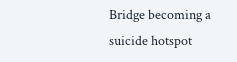Bridge becoming a suicide hotspot